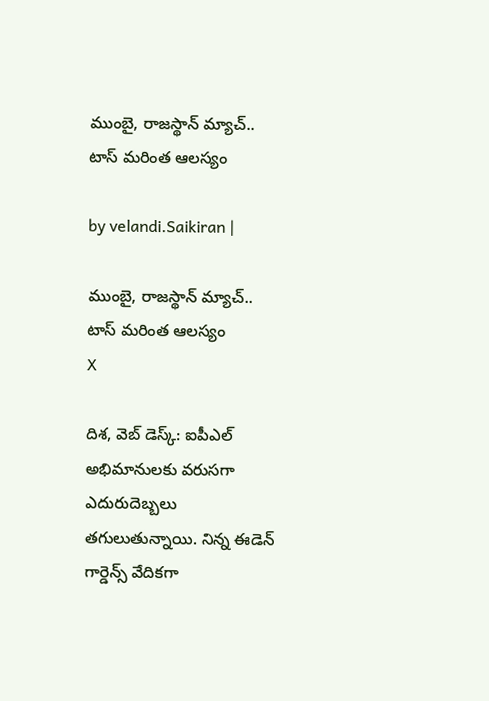ముంబై, రాజ‌స్థాన్ మ్యాచ్.. టాస్ మ‌రింత ఆలస్యం

by velandi.Saikiran |

ముంబై, రాజ‌స్థాన్ మ్యాచ్.. టాస్ మ‌రింత ఆలస్యం
X

దిశ‌, వెబ్ డెస్క్‌: ఐపీఎల్ అభిమానులకు వరుసగా ఎదురుదెబ్బలు తగులుతున్నాయి. నిన్న ఈడెన్ గార్డెన్స్ వేదికగా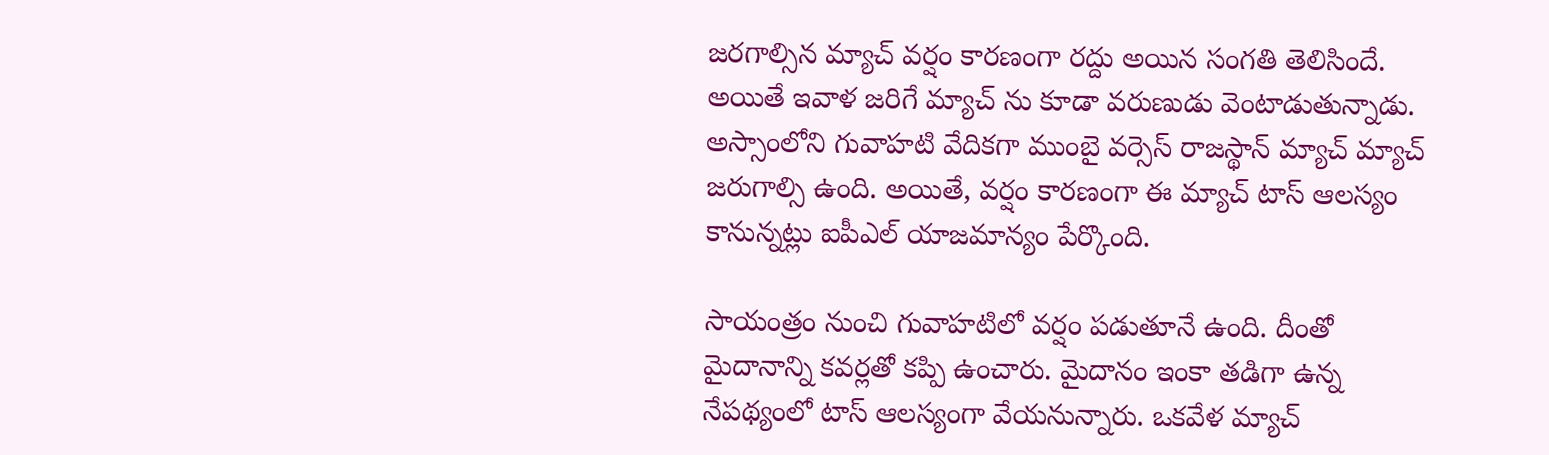జరగాల్సిన మ్యాచ్ వర్షం కారణంగా రద్దు అయిన సంగతి తెలిసిందే. అయితే ఇవాళ జరిగే మ్యాచ్ ను కూడా వరుణుడు వెంటాడుతున్నాడు. అస్సాంలోని గువాహటి వేదికగా ముంబై వర్సెస్ రాజస్థాన్ మ్యాచ్ మ్యాచ్ జ‌రుగాల్సి ఉంది. అయితే, వర్షం కారణంగా ఈ మ్యాచ్‌ టాస్ ఆలస్యం కానున్నట్లు ఐపీఎల్ యాజమాన్యం పేర్కొంది.

సాయంత్రం నుంచి గువాహ‌టిలో వర్షం పడుతూనే ఉంది. దీంతో మైదానాన్ని కవర్లతో కప్పి ఉంచారు. మైదానం ఇంకా తడిగా ఉన్న నేపథ్యంలో టాస్ ఆలస్యంగా వేయ‌నున్నారు. ఒకవేళ మ్యాచ్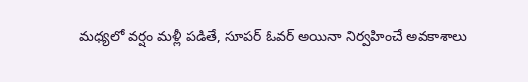మధ్యలో వర్షం మళ్లీ పడితే, సూపర్ ఓవర్ అయినా నిర్వహించే అవకాశాలు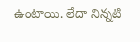ఉంటాయి. లేదా నిన్నటి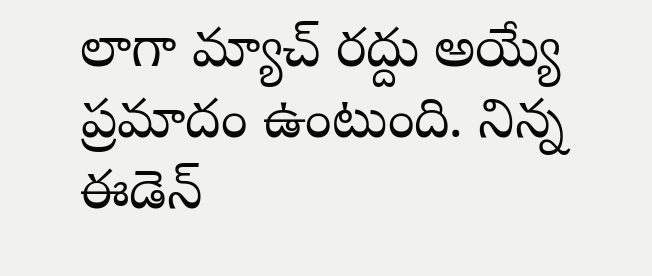లాగా మ్యాచ్ రద్దు అయ్యే ప్రమాదం ఉంటుంది. నిన్న ఈడెన్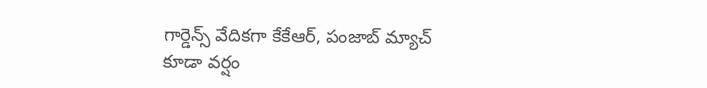గార్డెన్స్ వేదిక‌గా కేకేఆర్‌, పంజాబ్ మ్యాచ్ కూడా వ‌ర్షం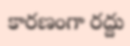కార‌ణంగా ర‌ద్దు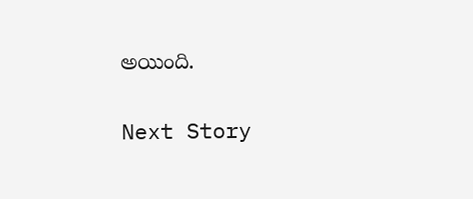అయింది.

Next Story